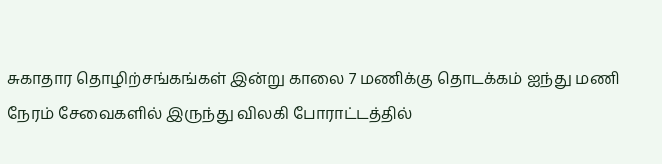சுகாதார தொழிற்சங்கங்கள் இன்று காலை 7 மணிக்கு தொடக்கம் ஐந்து மணி நேரம் சேவைகளில் இருந்து விலகி போராட்டத்தில்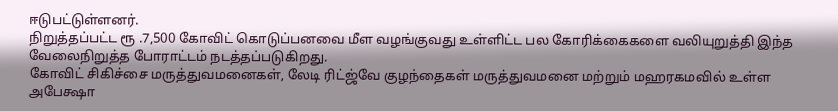ஈடுபட்டுள்ளனர்.
நிறுத்தப்பட்ட ரூ .7,500 கோவிட் கொடுப்பனவை மீள வழங்குவது உள்ளிட்ட பல கோரிக்கைகளை வலியுறுத்தி இந்த வேலைநிறுத்த போராட்டம் நடத்தப்படுகிறது.
கோவிட் சிகிச்சை மருத்துவமனைகள், லேடி ரிட்ஜ்வே குழந்தைகள் மருத்துவமனை மற்றும் மஹரகமவில் உள்ள அபேக்ஷா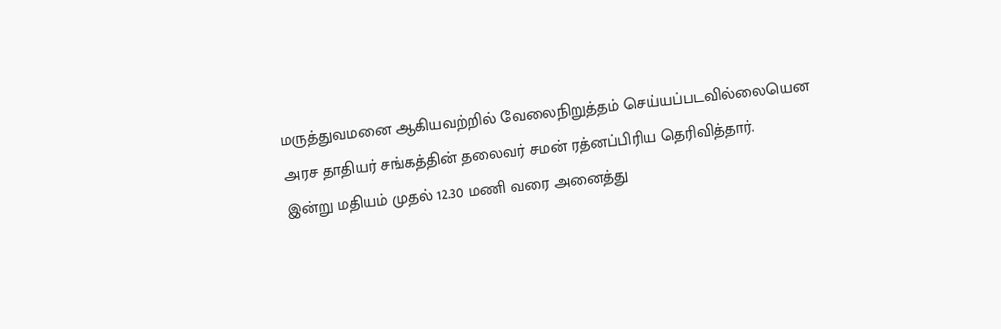மருத்துவமனை ஆகியவற்றில் வேலைநிறுத்தம் செய்யப்படவில்லையென அரச தாதியர் சங்கத்தின் தலைவர் சமன் ரத்னப்பிரிய தெரிவித்தார்.
இன்று மதியம் முதல் 12.30 மணி வரை அனைத்து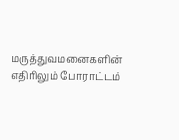மருத்துவமனைகளின் எதிரிலும் போராட்டம்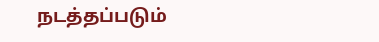நடத்தப்படும்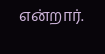என்றார்.